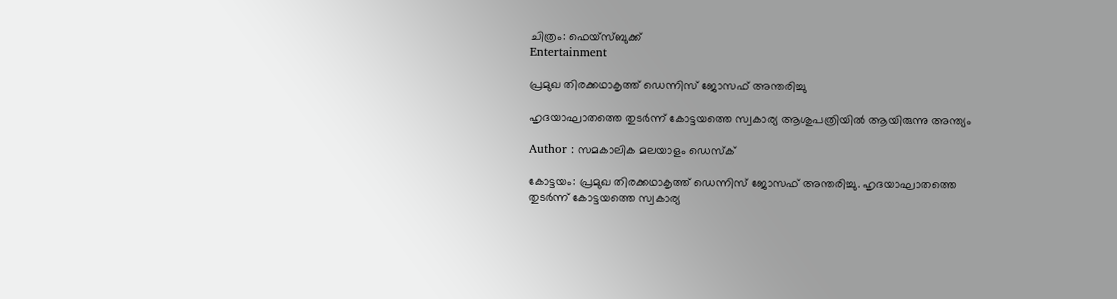ചിത്രം: ഫെയ്‌സ്ബുക്ക്‌
Entertainment

പ്രമുഖ തിരക്കഥാകൃത്ത് ഡെന്നിസ് ജോസഫ് അന്തരിച്ചു

ഹൃദയാഘാതത്തെ തുടര്‍ന്ന് കോട്ടയത്തെ സ്വകാര്യ ആശുപത്രിയില്‍ ആയിരുന്നു അന്ത്യം

Author : സമകാലിക മലയാളം ഡെസ്ക്

കോട്ടയം: പ്രമുഖ തിരക്കഥാകൃത്ത് ഡെന്നിസ് ജോസഫ് അന്തരിച്ചു. ഹൃദയാഘാതത്തെ തുടര്‍ന്ന് കോട്ടയത്തെ സ്വകാര്യ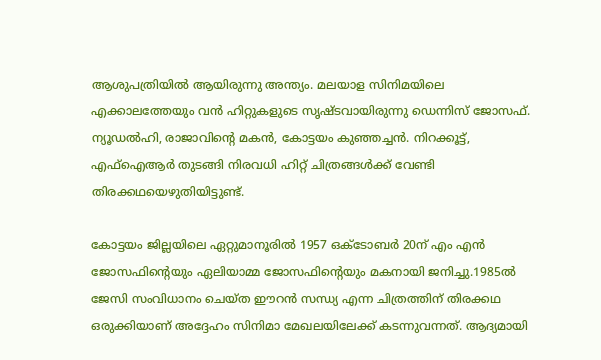ആശുപത്രിയില്‍ ആയിരുന്നു അന്ത്യം. മലയാള സിനിമയിലെ എക്കാലത്തേയും വന്‍ ഹിറ്റുകളുടെ സൃഷ്ടവായിരുന്നു ഡെന്നിസ് ജോസഫ്. ന്യൂഡല്‍ഹി, രാജാവിന്റെ മകന്‍, കോട്ടയം കുഞ്ഞച്ചന്‍. നിറക്കൂട്ട്, എഫ്‌ഐആര്‍ തുടങ്ങി നിരവധി ഹിറ്റ് ചിത്രങ്ങള്‍ക്ക് വേണ്ടി തിരക്കഥയെഴുതിയിട്ടുണ്ട്.

കോട്ടയം ജില്ലയിലെ ഏറ്റുമാനൂരില്‍ 1957 ഒക്ടോബര്‍ 20ന് എം എന്‍ ജോസഫിന്റെയും ഏലിയാമ്മ ജോസഫിന്റെയും മകനായി ജനിച്ചു.1985ല്‍ ജേസി സംവിധാനം ചെയ്ത ഈറന്‍ സന്ധ്യ എന്ന ചിത്രത്തിന് തിരക്കഥ ഒരുക്കിയാണ് അദ്ദേഹം സിനിമാ മേഖലയിലേക്ക് കടന്നുവന്നത്. ആദ്യമായി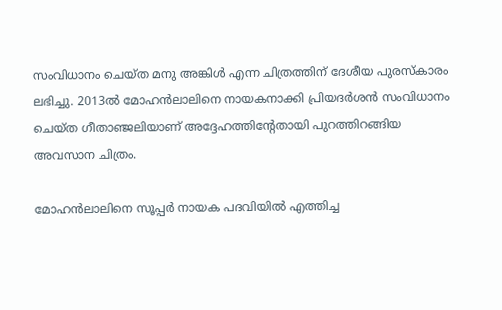സംവിധാനം ചെയ്ത മനു അങ്കിള്‍ എന്ന ചിത്രത്തിന് ദേശീയ പുരസ്‌കാരം ലഭിച്ചു. 2013ല്‍ മോഹന്‍ലാലിനെ നായകനാക്കി പ്രിയദര്‍ശന്‍ സംവിധാനം ചെയ്ത ഗീതാഞ്ജലിയാണ് അദ്ദേഹത്തിന്റേതായി പുറത്തിറങ്ങിയ അവസാന ചിത്രം.

മോഹന്‍ലാലിനെ സൂപ്പര്‍ നായക പദവിയില്‍ എത്തിച്ച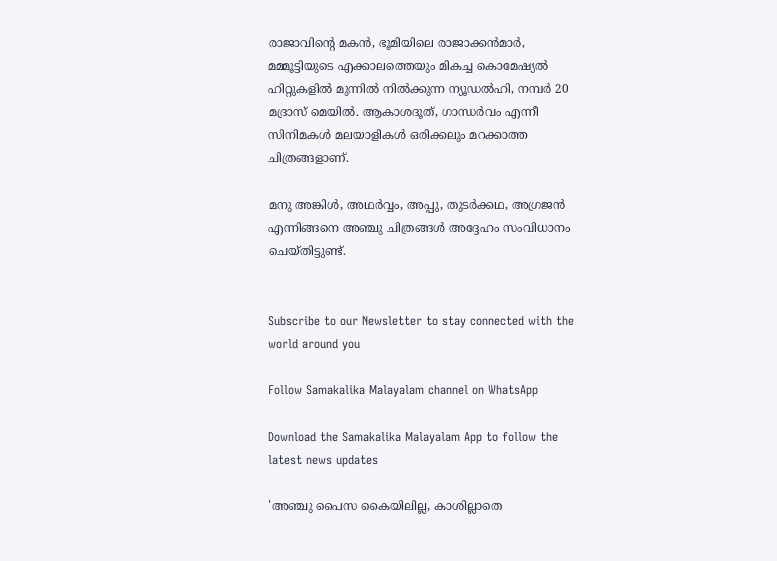രാജാവിന്റെ മകന്‍, ഭൂമിയിലെ രാജാക്കന്‍മാര്‍, മമ്മൂട്ടിയുടെ എക്കാലത്തെയും മികച്ച കൊമേഷ്യല്‍ ഹിറ്റുകളില്‍ മുന്നില്‍ നില്‍ക്കുന്ന ന്യൂഡല്‍ഹി, നമ്പര്‍ 20 മദ്രാസ് മെയില്‍. ആകാശദൂത്, ഗാന്ധര്‍വം എന്നീ സിനിമകള്‍ മലയാളികള്‍ ഒരിക്കലും മറക്കാത്ത ചിത്രങ്ങളാണ്.

മനു അങ്കിള്‍, അഥര്‍വ്വം, അപ്പു, തുടര്‍ക്കഥ, അഗ്രജന്‍ എന്നിങ്ങനെ അഞ്ചു ചിത്രങ്ങള്‍ അദ്ദേഹം സംവിധാനം ചെയ്തിട്ടുണ്ട്.


Subscribe to our Newsletter to stay connected with the world around you

Follow Samakalika Malayalam channel on WhatsApp

Download the Samakalika Malayalam App to follow the latest news updates

'അഞ്ചു പൈസ കൈയിലില്ല, കാശില്ലാതെ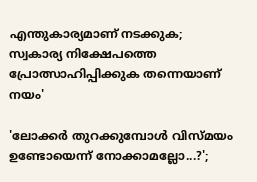എന്തുകാര്യമാണ് നടക്കുക; സ്വകാര്യ നിക്ഷേപത്തെ പ്രോത്സാഹിപ്പിക്കുക തന്നെയാണ് നയം'

'ലോക്കര്‍ തുറക്കുമ്പോള്‍ വിസ്മയം ഉണ്ടോയെന്ന് നോക്കാമല്ലോ...?';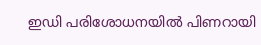ഇഡി പരിശോധനയില്‍ പിണറായി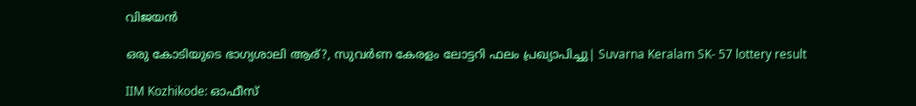വിജയന്‍

ഒരു കോടിയുടെ ഭാഗ്യശാലി ആര്?, സുവര്‍ണ കേരളം ലോട്ടറി ഫലം പ്രഖ്യാപിച്ചു| Suvarna Keralam SK- 57 lottery result

IIM Kozhikode: ഓഫീസ്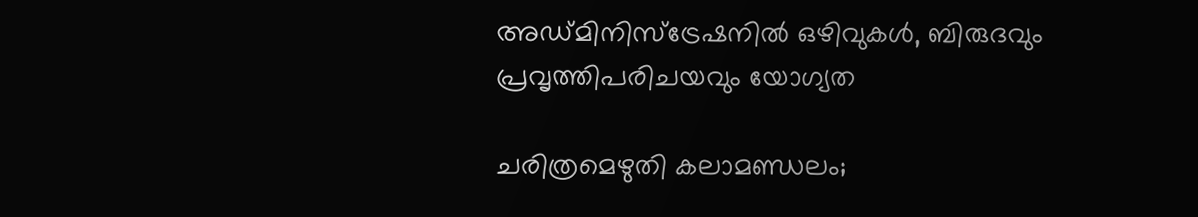അഡ്മിനിസ്ട്രേഷനിൽ ഒഴിവുകൾ, ബിരുദവും പ്രവൃത്തിപരിചയവും യോഗ്യത

ചരിത്രമെഴുതി കലാമണ്ഡലം;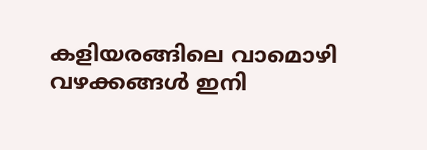കളിയരങ്ങിലെ വാമൊഴി വഴക്കങ്ങൾ ഇനി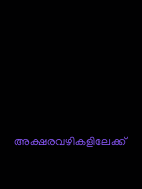അക്ഷരവഴികളിലേക്ക്